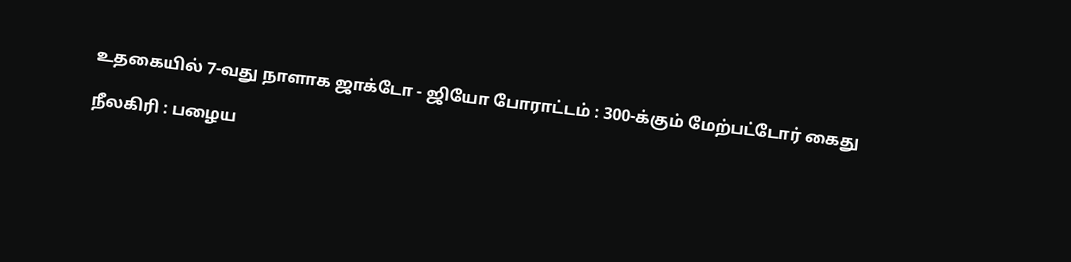உதகையில் 7-வது நாளாக ஜாக்டோ - ஜியோ போராட்டம் : 300-க்கும் மேற்பட்டோர் கைது

நீலகிரி : பழைய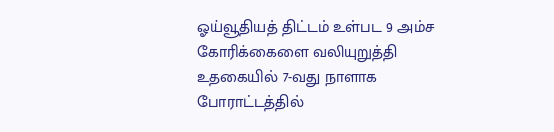ஓய்வூதியத் திட்டம் உள்பட 9 அம்ச கோரிக்கைளை வலியுறுத்தி உதகையில் 7-வது நாளாக போராட்டத்தில்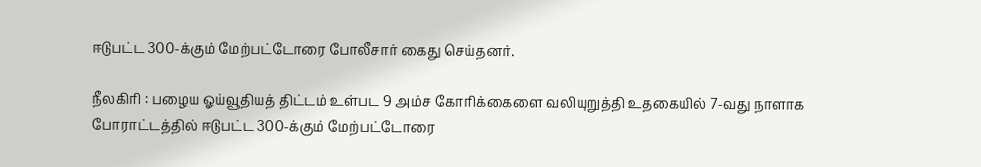ஈடுபட்ட 300-க்கும் மேற்பட்டோரை போலீசார் கைது செய்தனர்.

நீலகிரி : பழைய ஓய்வூதியத் திட்டம் உள்பட 9 அம்ச கோரிக்கைளை வலியுறுத்தி உதகையில் 7-வது நாளாக போராட்டத்தில் ஈடுபட்ட 300-க்கும் மேற்பட்டோரை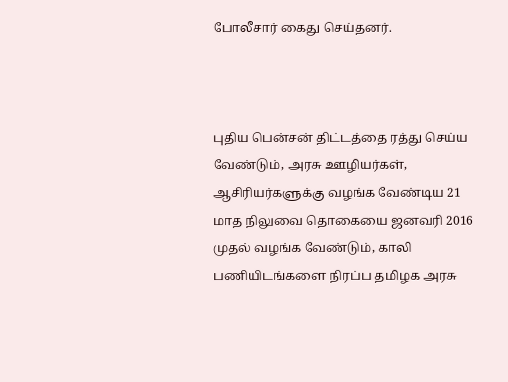போலீசார் கைது செய்தனர்.



புதிய பென்சன் திட்டத்தை ரத்து செய்ய வேண்டும், அரசு ஊழியர்கள், ஆசிரியர்களுக்கு வழங்க வேண்டிய 21 மாத நிலுவை தொகையை ஜனவரி 2016 முதல் வழங்க வேண்டும், காலி பணியிடங்களை நிரப்ப தமிழக அரசு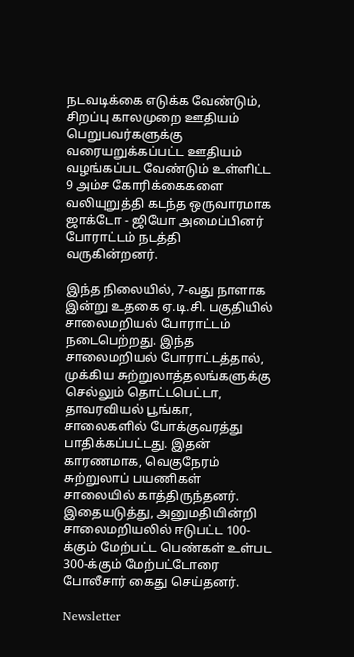நடவடிக்கை எடுக்க வேண்டும், சிறப்பு காலமுறை ஊதியம் பெறுபவர்களுக்கு வரையறுக்கப்பட்ட ஊதியம் வழங்கப்பட வேண்டும் உள்ளிட்ட 9 அம்ச கோரிக்கைகளை வலியுறுத்தி கடந்த ஒருவாரமாக ஜாக்டோ - ஜியோ அமைப்பினர் போராட்டம் நடத்தி வருகின்றனர்.

இந்த நிலையில், 7-வது நாளாக இன்று உதகை ஏ.டி.சி. பகுதியில் சாலைமறியல் போராட்டம் நடைபெற்றது. இந்த சாலைமறியல் போராட்டத்தால், முக்கிய சுற்றுலாத்தலங்களுக்கு செல்லும் தொட்டபெட்டா, தாவரவியல் பூங்கா, சாலைகளில் போக்குவரத்து பாதிக்கப்பட்டது. இதன் காரணமாக, வெகுநேரம் சுற்றுலாப் பயணிகள் சாலையில் காத்திருந்தனர். இதையடுத்து, அனுமதியின்றி சாலைமறியலில் ஈடுபட்ட 100-க்கும் மேற்பட்ட பெண்கள் உள்பட 300-க்கும் மேற்பட்டோரை போலீசார் கைது செய்தனர்.

Newsletter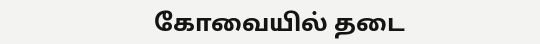கோவையில் தடை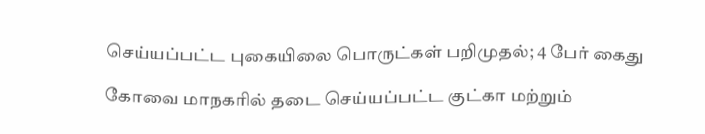செய்யப்பட்ட புகையிலை பொருட்கள் பறிமுதல்; 4 பேர் கைது

கோவை மாநகரில் தடை செய்யப்பட்ட குட்கா மற்றும்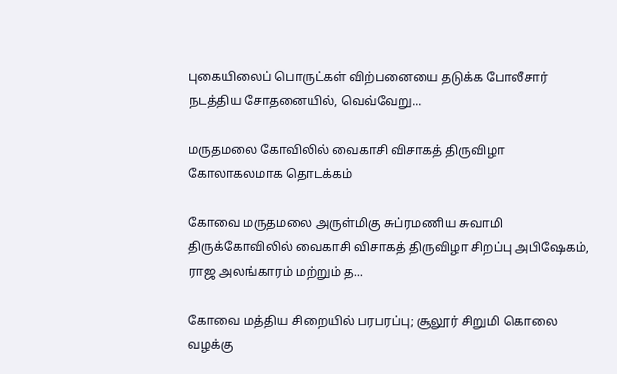புகையிலைப் பொருட்கள் விற்பனையை தடுக்க போலீசார் நடத்திய சோதனையில், வெவ்வேறு...

மருதமலை கோவிலில் வைகாசி விசாகத் திருவிழா கோலாகலமாக தொடக்கம்

கோவை மருதமலை அருள்மிகு சுப்ரமணிய சுவாமி திருக்கோவிலில் வைகாசி விசாகத் திருவிழா சிறப்பு அபிஷேகம், ராஜ அலங்காரம் மற்றும் த...

கோவை மத்திய சிறையில் பரபரப்பு; சூலூர் சிறுமி கொலை வழக்கு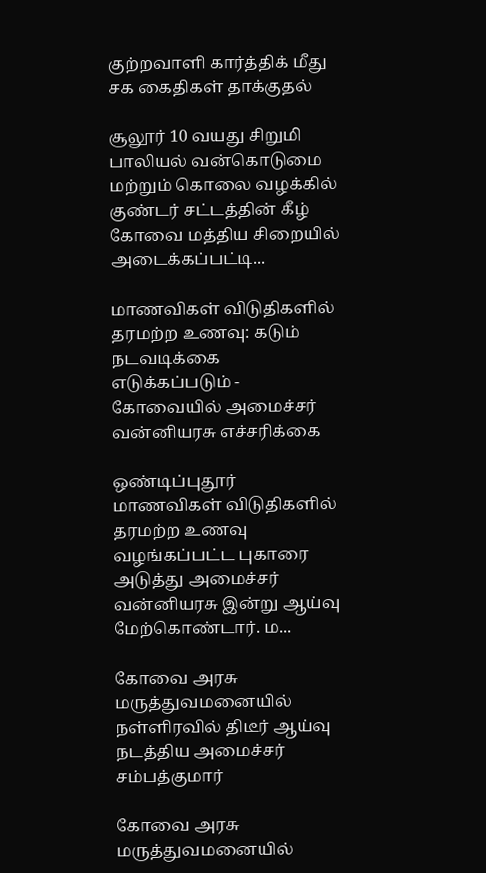குற்றவாளி கார்த்திக் மீது சக கைதிகள் தாக்குதல்

சூலூர் 10 வயது சிறுமி பாலியல் வன்கொடுமை மற்றும் கொலை வழக்கில் குண்டர் சட்டத்தின் கீழ் கோவை மத்திய சிறையில் அடைக்கப்பட்டி...

மாணவிகள் விடுதிகளில் தரமற்ற உணவு: கடும் நடவடிக்கை எடுக்கப்படும் - கோவையில் அமைச்சர் வன்னியரசு எச்சரிக்கை

ஒண்டிப்புதூர் மாணவிகள் விடுதிகளில் தரமற்ற உணவு வழங்கப்பட்ட புகாரை அடுத்து அமைச்சர் வன்னியரசு இன்று ஆய்வு மேற்கொண்டார். ம...

கோவை அரசு மருத்துவமனையில் நள்ளிரவில் திடீர் ஆய்வு நடத்திய அமைச்சர் சம்பத்குமார்

கோவை அரசு மருத்துவமனையில்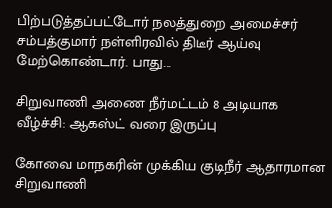பிற்படுத்தப்பட்டோர் நலத்துறை அமைச்சர் சம்பத்குமார் நள்ளிரவில் திடீர் ஆய்வு மேற்கொண்டார். பாது...

சிறுவாணி அணை நீர்மட்டம் 8 அடியாக வீழ்ச்சி: ஆகஸ்ட் வரை இருப்பு

கோவை மாநகரின் முக்கிய குடிநீர் ஆதாரமான சிறுவாணி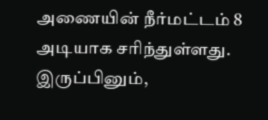அணையின் நீர்மட்டம் 8 அடியாக சரிந்துள்ளது. இருப்பினும்,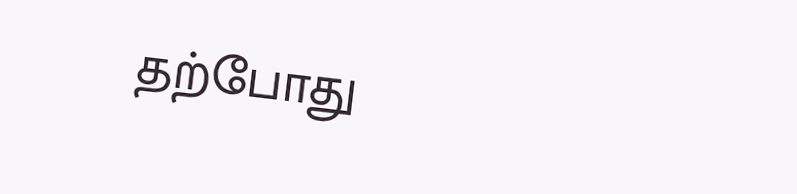தற்போது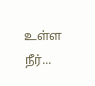உள்ள நீர்...